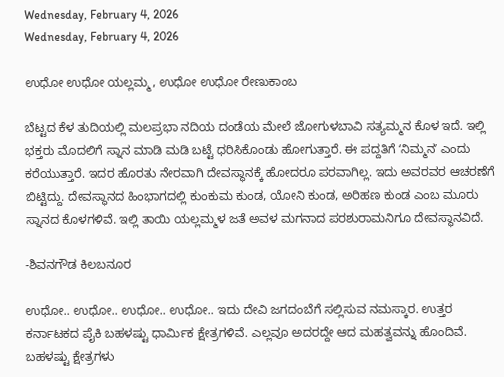Wednesday, February 4, 2026
Wednesday, February 4, 2026

ಉಧೋ ಉಧೋ ಯಲ್ಲಮ್ಮ, ಉಧೋ ಉಧೋ ರೇಣುಕಾಂಬ

ಬೆಟ್ಟದ ಕೆಳ ತುದಿಯಲ್ಲಿ ಮಲಪ್ರಭಾ ನದಿಯ ದಂಡೆಯ ಮೇಲೆ ಜೋಗುಳಬಾವಿ ಸತ್ಯಮ್ಮನ ಕೊಳ ಇದೆ. ಇಲ್ಲಿ ಭಕ್ತರು ಮೊದಲಿಗೆ ಸ್ನಾನ ಮಾಡಿ ಮಡಿ ಬಟ್ಟೆ ಧರಿಸಿಕೊಂಡು ಹೋಗುತ್ತಾರೆ. ಈ ಪದ್ದತಿಗೆ ʻನಿಮ್ಮನʼ ಎಂದು ಕರೆಯುತ್ತಾರೆ. ಇದರ ಹೊರತು ನೇರವಾಗಿ ದೇವಸ್ಥಾನಕ್ಕೆ ಹೋದರೂ ಪರವಾಗಿಲ್ಲ. ಇದು ಅವರವರ ಆಚರಣೆಗೆ ಬಿಟ್ಟಿದ್ದು. ದೇವಸ್ಥಾನದ ಹಿಂಭಾಗದಲ್ಲಿ ಕುಂಕುಮ ಕುಂಡ, ಯೋನಿ ಕುಂಡ, ಅರಿಹಣ ಕುಂಡ ಎಂಬ ಮೂರು ಸ್ನಾನದ ಕೊಳಗಳಿವೆ. ಇಲ್ಲಿ ತಾಯಿ ಯಲ್ಲಮ್ಮಳ ಜತೆ ಅವಳ ಮಗನಾದ ಪರಶುರಾಮನಿಗೂ ದೇವಸ್ಥಾನವಿದೆ.

-ಶಿವನಗೌಡ ಕಿಲಬನೂರ

ಉಧೋ.. ಉಧೋ.. ಉಧೋ.. ಉಧೋ.. ಇದು ದೇವಿ ಜಗದಂಬೆಗೆ ಸಲ್ಲಿಸುವ ನಮಸ್ಕಾರ. ಉತ್ತರ ಕರ್ನಾಟಕದ ಪೈಕಿ ಬಹಳಷ್ಟು ಧಾರ್ಮಿಕ ಕ್ಷೇತ್ರಗಳಿವೆ. ಎಲ್ಲವೂ ಅದರದ್ದೇ ಆದ ಮಹತ್ವವನ್ನು ಹೊಂದಿವೆ. ಬಹಳಷ್ಟು ಕ್ಷೇತ್ರಗಳು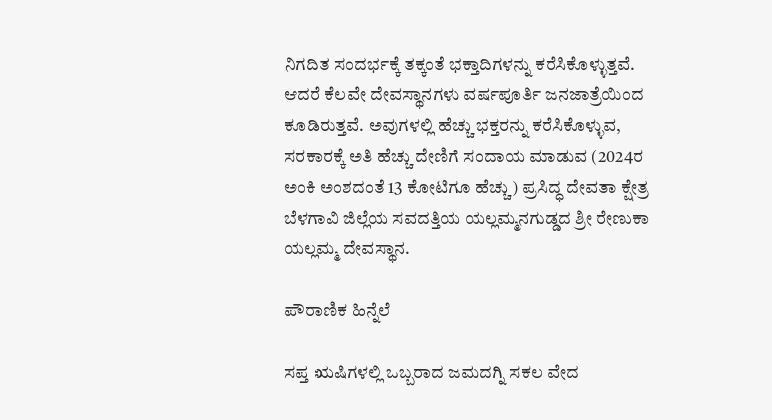ನಿಗದಿತ ಸಂದರ್ಭಕ್ಕೆ ತಕ್ಕಂತೆ ಭಕ್ತಾದಿಗಳನ್ನು ಕರೆಸಿಕೊಳ್ಳುತ್ತವೆ. ಆದರೆ ಕೆಲವೇ ದೇವಸ್ಥಾನಗಳು ವರ್ಷಪೂರ್ತಿ ಜನಜಾತ್ರೆಯಿಂದ ಕೂಡಿರುತ್ತವೆ. ಅವುಗಳಲ್ಲಿ ಹೆಚ್ಚು ಭಕ್ತರನ್ನು ಕರೆಸಿಕೊಳ್ಳುವ, ಸರಕಾರಕ್ಕೆ ಅತಿ ಹೆಚ್ಚು ದೇಣಿಗೆ ಸಂದಾಯ ಮಾಡುವ (2024ರ ಅಂಕಿ ಅಂಶದಂತೆ 13 ಕೋಟಿಗೂ ಹೆಚ್ಚು) ಪ್ರಸಿದ್ಧ ದೇವತಾ ಕ್ಷೇತ್ರ ಬೆಳಗಾವಿ ಜಿಲ್ಲೆಯ ಸವದತ್ತಿಯ ಯಲ್ಲಮ್ಮನಗುಡ್ಡದ ಶ್ರೀ ರೇಣುಕಾ ಯಲ್ಲಮ್ಮ ದೇವಸ್ಥಾನ.

ಪೌರಾಣಿಕ ಹಿನ್ನೆಲೆ

ಸಪ್ತ ಋಷಿಗಳಲ್ಲಿ ಒಬ್ಬರಾದ ಜಮದಗ್ನಿ ಸಕಲ ವೇದ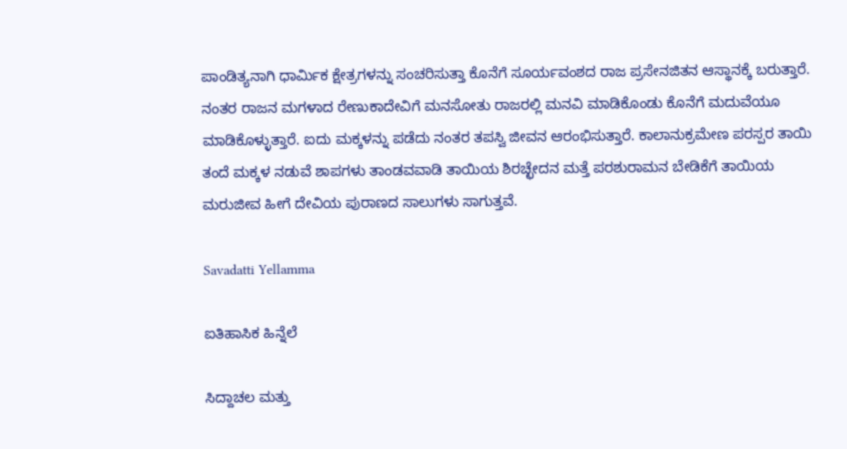ಪಾಂಡಿತ್ಯನಾಗಿ ಧಾರ್ಮಿಕ ಕ್ಷೇತ್ರಗಳನ್ನು ಸಂಚರಿಸುತ್ತಾ ಕೊನೆಗೆ ಸೂರ್ಯವಂಶದ ರಾಜ ಪ್ರಸೇನಜಿತನ ಆಸ್ಥಾನಕ್ಕೆ ಬರುತ್ತಾರೆ. ನಂತರ ರಾಜನ ಮಗಳಾದ ರೇಣುಕಾದೇವಿಗೆ ಮನಸೋತು ರಾಜರಲ್ಲಿ ಮನವಿ ಮಾಡಿಕೊಂಡು ಕೊನೆಗೆ ಮದುವೆಯೂ ಮಾಡಿಕೊಳ್ಳುತ್ತಾರೆ. ಐದು ಮಕ್ಕಳನ್ನು ಪಡೆದು ನಂತರ ತಪಸ್ವಿ ಜೀವನ ಆರಂಭಿಸುತ್ತಾರೆ. ಕಾಲಾನುಕ್ರಮೇಣ ಪರಸ್ಪರ ತಾಯಿ ತಂದೆ ಮಕ್ಕಳ ನಡುವೆ ಶಾಪಗಳು ತಾಂಡವವಾಡಿ ತಾಯಿಯ ಶಿರಚ್ಛೇದನ ಮತ್ತೆ ಪರಶುರಾಮನ ಬೇಡಿಕೆಗೆ ತಾಯಿಯ ಮರುಜೀವ ಹೀಗೆ ದೇವಿಯ ಪುರಾಣದ ಸಾಲುಗಳು ಸಾಗುತ್ತವೆ.

Savadatti Yellamma

ಐತಿಹಾಸಿಕ ಹಿನ್ನೆಲೆ

ಸಿದ್ದಾಚಲ ಮತ್ತು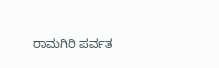ರಾಮಗಿರಿ ಪರ್ವತ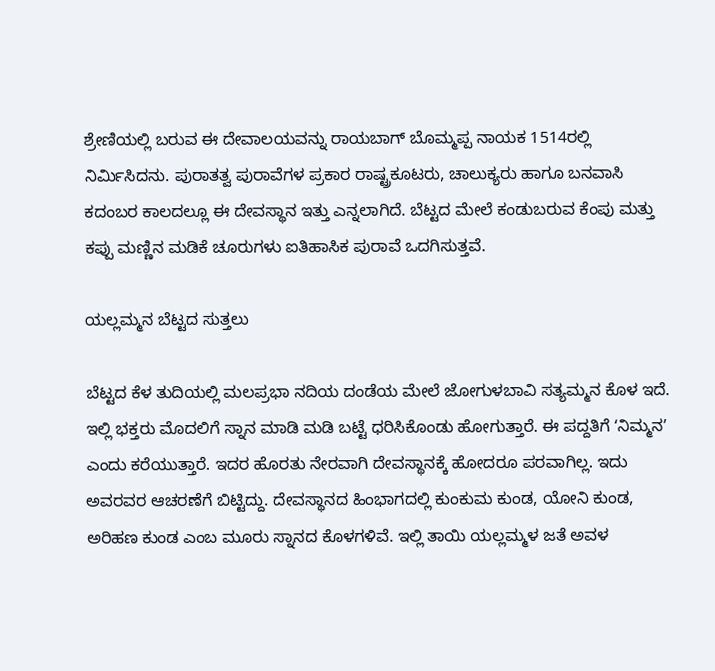ಶ್ರೇಣಿಯಲ್ಲಿ ಬರುವ ಈ ದೇವಾಲಯವನ್ನು ರಾಯಬಾಗ್ ಬೊಮ್ಮಪ್ಪ ನಾಯಕ 1514ರಲ್ಲಿ ನಿರ್ಮಿಸಿದನು. ಪುರಾತತ್ವ ಪುರಾವೆಗಳ ಪ್ರಕಾರ ರಾಷ್ಟ್ರಕೂಟರು, ಚಾಲುಕ್ಯರು ಹಾಗೂ ಬನವಾಸಿ ಕದಂಬರ ಕಾಲದಲ್ಲೂ ಈ ದೇವಸ್ಥಾನ ಇತ್ತು ಎನ್ನಲಾಗಿದೆ. ಬೆಟ್ಟದ ಮೇಲೆ ಕಂಡುಬರುವ ಕೆಂಪು ಮತ್ತು ಕಪ್ಪು ಮಣ್ಣಿನ ಮಡಿಕೆ ಚೂರುಗಳು ಐತಿಹಾಸಿಕ ಪುರಾವೆ ಒದಗಿಸುತ್ತವೆ.

ಯಲ್ಲಮ್ಮನ ಬೆಟ್ಟದ ಸುತ್ತಲು

ಬೆಟ್ಟದ ಕೆಳ ತುದಿಯಲ್ಲಿ ಮಲಪ್ರಭಾ ನದಿಯ ದಂಡೆಯ ಮೇಲೆ ಜೋಗುಳಬಾವಿ ಸತ್ಯಮ್ಮನ ಕೊಳ ಇದೆ. ಇಲ್ಲಿ ಭಕ್ತರು ಮೊದಲಿಗೆ ಸ್ನಾನ ಮಾಡಿ ಮಡಿ ಬಟ್ಟೆ ಧರಿಸಿಕೊಂಡು ಹೋಗುತ್ತಾರೆ. ಈ ಪದ್ದತಿಗೆ ʻನಿಮ್ಮನʼ ಎಂದು ಕರೆಯುತ್ತಾರೆ. ಇದರ ಹೊರತು ನೇರವಾಗಿ ದೇವಸ್ಥಾನಕ್ಕೆ ಹೋದರೂ ಪರವಾಗಿಲ್ಲ. ಇದು ಅವರವರ ಆಚರಣೆಗೆ ಬಿಟ್ಟಿದ್ದು. ದೇವಸ್ಥಾನದ ಹಿಂಭಾಗದಲ್ಲಿ ಕುಂಕುಮ ಕುಂಡ, ಯೋನಿ ಕುಂಡ, ಅರಿಹಣ ಕುಂಡ ಎಂಬ ಮೂರು ಸ್ನಾನದ ಕೊಳಗಳಿವೆ. ಇಲ್ಲಿ ತಾಯಿ ಯಲ್ಲಮ್ಮಳ ಜತೆ ಅವಳ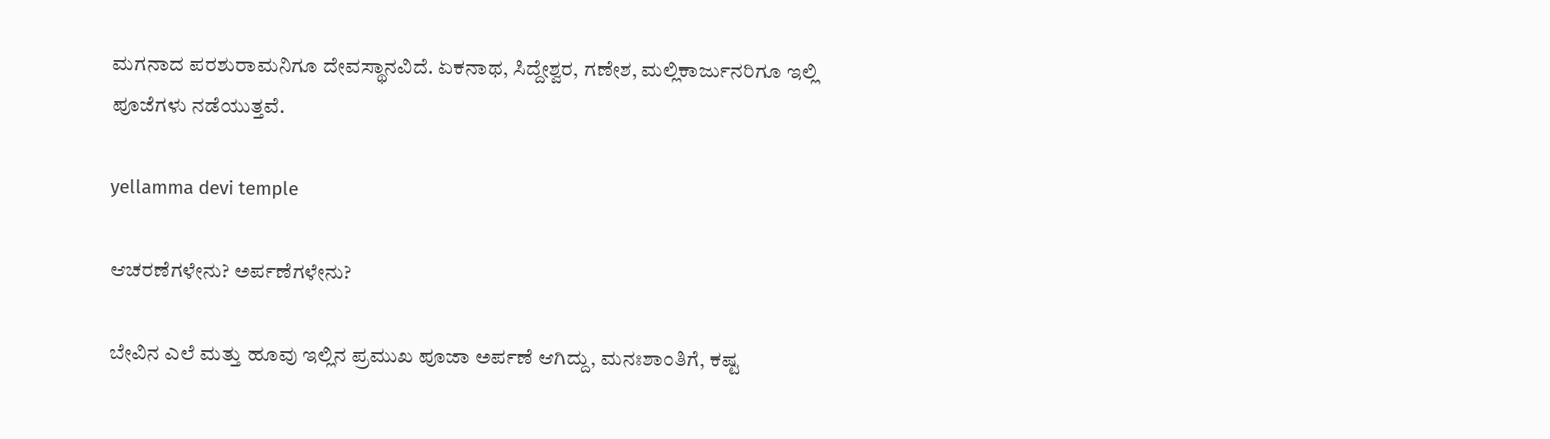ಮಗನಾದ ಪರಶುರಾಮನಿಗೂ ದೇವಸ್ಥಾನವಿದೆ. ಏಕನಾಥ, ಸಿದ್ದೇಶ್ವರ, ಗಣೇಶ, ಮಲ್ಲಿಕಾರ್ಜುನರಿಗೂ ಇಲ್ಲಿ ಪೂಜೆಗಳು ನಡೆಯುತ್ತವೆ.

yellamma devi temple

ಆಚರಣೆಗಳೇನು? ಅರ್ಪಣೆಗಳೇನು?

ಬೇವಿನ ಎಲೆ ಮತ್ತು ಹೂವು ಇಲ್ಲಿನ ಪ್ರಮುಖ ಪೂಜಾ ಅರ್ಪಣೆ ಆಗಿದ್ದು, ಮನಃಶಾಂತಿಗೆ, ಕಷ್ಟ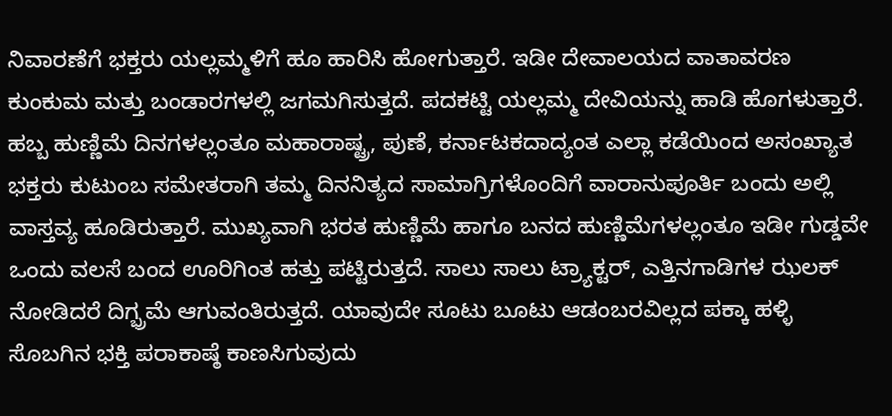ನಿವಾರಣೆಗೆ ಭಕ್ತರು ಯಲ್ಲಮ್ಮಳಿಗೆ ಹೂ ಹಾರಿಸಿ ಹೋಗುತ್ತಾರೆ. ಇಡೀ ದೇವಾಲಯದ ವಾತಾವರಣ ಕುಂಕುಮ ಮತ್ತು ಬಂಡಾರಗಳಲ್ಲಿ ಜಗಮಗಿಸುತ್ತದೆ. ಪದಕಟ್ಟಿ ಯಲ್ಲಮ್ಮ ದೇವಿಯನ್ನು ಹಾಡಿ ಹೊಗಳುತ್ತಾರೆ. ಹಬ್ಬ ಹುಣ್ಣಿಮೆ ದಿನಗಳಲ್ಲಂತೂ ಮಹಾರಾಷ್ಟ್ರ, ಪುಣೆ, ಕರ್ನಾಟಕದಾದ್ಯಂತ ಎಲ್ಲಾ ಕಡೆಯಿಂದ ಅಸಂಖ್ಯಾತ ಭಕ್ತರು ಕುಟುಂಬ ಸಮೇತರಾಗಿ ತಮ್ಮ ದಿನನಿತ್ಯದ ಸಾಮಾಗ್ರಿಗಳೊಂದಿಗೆ ವಾರಾನುಪೂರ್ತಿ ಬಂದು ಅಲ್ಲಿ ವಾಸ್ತವ್ಯ ಹೂಡಿರುತ್ತಾರೆ. ಮುಖ್ಯವಾಗಿ ಭರತ ಹುಣ್ಣಿಮೆ ಹಾಗೂ ಬನದ ಹುಣ್ಣಿಮೆಗಳಲ್ಲಂತೂ ಇಡೀ ಗುಡ್ಡವೇ ಒಂದು ವಲಸೆ ಬಂದ ಊರಿಗಿಂತ ಹತ್ತು ಪಟ್ಟಿರುತ್ತದೆ. ಸಾಲು ಸಾಲು ಟ್ರ್ಯಾಕ್ಟರ್, ಎತ್ತಿನಗಾಡಿಗಳ ಝಲಕ್ ನೋಡಿದರೆ ದಿಗ್ಭ್ರಮೆ ಆಗುವಂತಿರುತ್ತದೆ. ಯಾವುದೇ ಸೂಟು ಬೂಟು ಆಡಂಬರವಿಲ್ಲದ ಪಕ್ಕಾ ಹಳ್ಳಿ ಸೊಬಗಿನ ಭಕ್ತಿ ಪರಾಕಾಷ್ಠೆ ಕಾಣಸಿಗುವುದು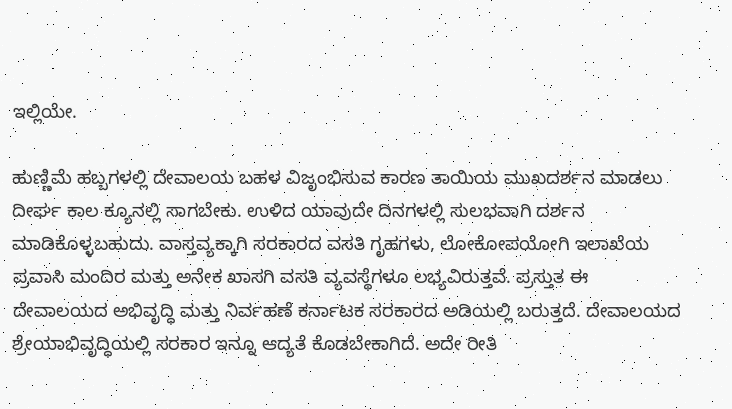ಇಲ್ಲಿಯೇ.

ಹುಣ್ಣಿಮೆ ಹಬ್ಬಗಳಲ್ಲಿ ದೇವಾಲಯ ಬಹಳ ವಿಜೃಂಭಿಸುವ ಕಾರಣ ತಾಯಿಯ ಮುಖದರ್ಶನ ಮಾಡಲು ದೀರ್ಘ ಕಾಲ ಕ್ಯೂನಲ್ಲಿ ಸಾಗಬೇಕು. ಉಳಿದ ಯಾವುದೇ ದಿನಗಳಲ್ಲಿ ಸುಲಭವಾಗಿ ದರ್ಶನ ಮಾಡಿಕೊಳ್ಳಬಹುದು. ವಾಸ್ತವ್ಯಕ್ಕಾಗಿ ಸರಕಾರದ ವಸತಿ ಗೃಹಗಳು, ಲೋಕೋಪಯೋಗಿ ಇಲಾಖೆಯ ಪ್ರವಾಸಿ ಮಂದಿರ ಮತ್ತು ಅನೇಕ ಖಾಸಗಿ ವಸತಿ ವ್ಯವಸ್ಥೆಗಳೂ ಲಭ್ಯವಿರುತ್ತವೆ. ಪ್ರಸ್ತುತ ಈ ದೇವಾಲಯದ ಅಭಿವೃದ್ಧಿ ಮತ್ತು ನಿರ್ವಹಣೆ ಕರ್ನಾಟಕ ಸರಕಾರದ ಅಡಿಯಲ್ಲಿ ಬರುತ್ತದೆ. ದೇವಾಲಯದ ಶ್ರೇಯಾಭಿವೃದ್ಧಿಯಲ್ಲಿ ಸರಕಾರ ಇನ್ನೂ ಆದ್ಯತೆ ಕೊಡಬೇಕಾಗಿದೆ. ಅದೇ ರೀತಿ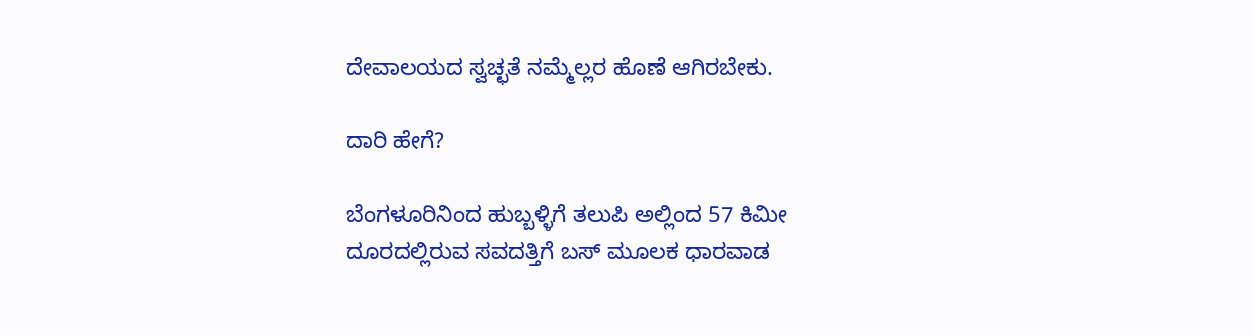ದೇವಾಲಯದ ಸ್ವಚ್ಛತೆ ನಮ್ಮೆಲ್ಲರ ಹೊಣೆ ಆಗಿರಬೇಕು.

ದಾರಿ ಹೇಗೆ?

ಬೆಂಗಳೂರಿನಿಂದ ಹುಬ್ಬಳ್ಳಿಗೆ ತಲುಪಿ ಅಲ್ಲಿಂದ 57 ಕಿಮೀ ದೂರದಲ್ಲಿರುವ ಸವದತ್ತಿಗೆ ಬಸ್ ಮೂಲಕ ಧಾರವಾಡ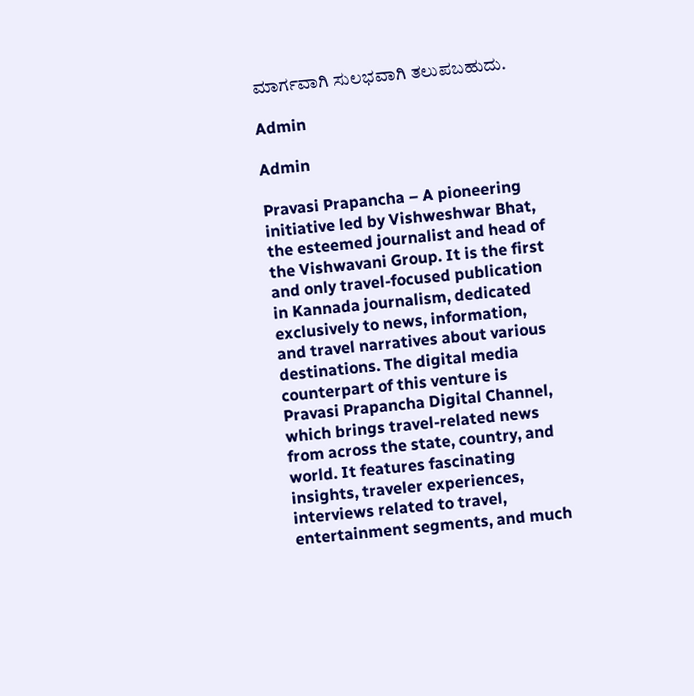ಮಾರ್ಗವಾಗಿ ಸುಲಭವಾಗಿ ತಲುಪಬಹುದು.

Admin

Admin

Pravasi Prapancha – A pioneering initiative led by Vishweshwar Bhat, the esteemed journalist and head of the Vishwavani Group. It is the first and only travel-focused publication in Kannada journalism, dedicated exclusively to news, information, and travel narratives about various destinations. The digital media counterpart of this venture is Pravasi Prapancha Digital Channel, which brings travel-related news from across the state, country, and world. It features fascinating insights, traveler experiences, interviews related to travel, entertainment segments, and much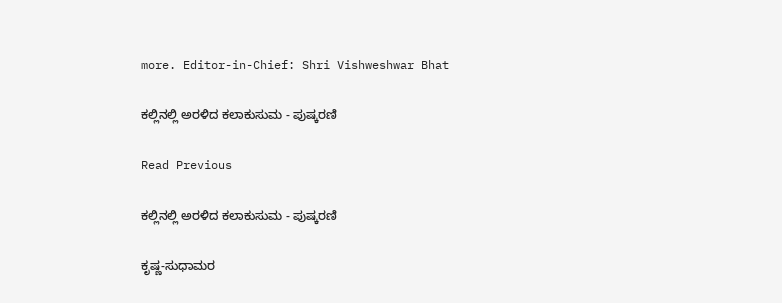more. Editor-in-Chief: Shri Vishweshwar Bhat

ಕಲ್ಲಿನಲ್ಲಿ ಅರಳಿದ ಕಲಾಕುಸುಮ - ಪುಷ್ಕರಣಿ

Read Previous

ಕಲ್ಲಿನಲ್ಲಿ ಅರಳಿದ ಕಲಾಕುಸುಮ - ಪುಷ್ಕರಣಿ

ಕೃಷ್ಣ-ಸುಧಾಮರ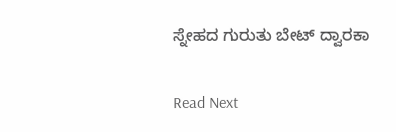ಸ್ನೇಹದ ಗುರುತು ಬೇಟ್ ದ್ವಾರಕಾ

Read Next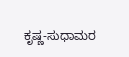ಕೃಷ್ಣ-ಸುಧಾಮರ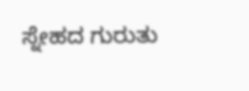ಸ್ನೇಹದ ಗುರುತು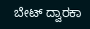ಬೇಟ್ ದ್ವಾರಕಾ